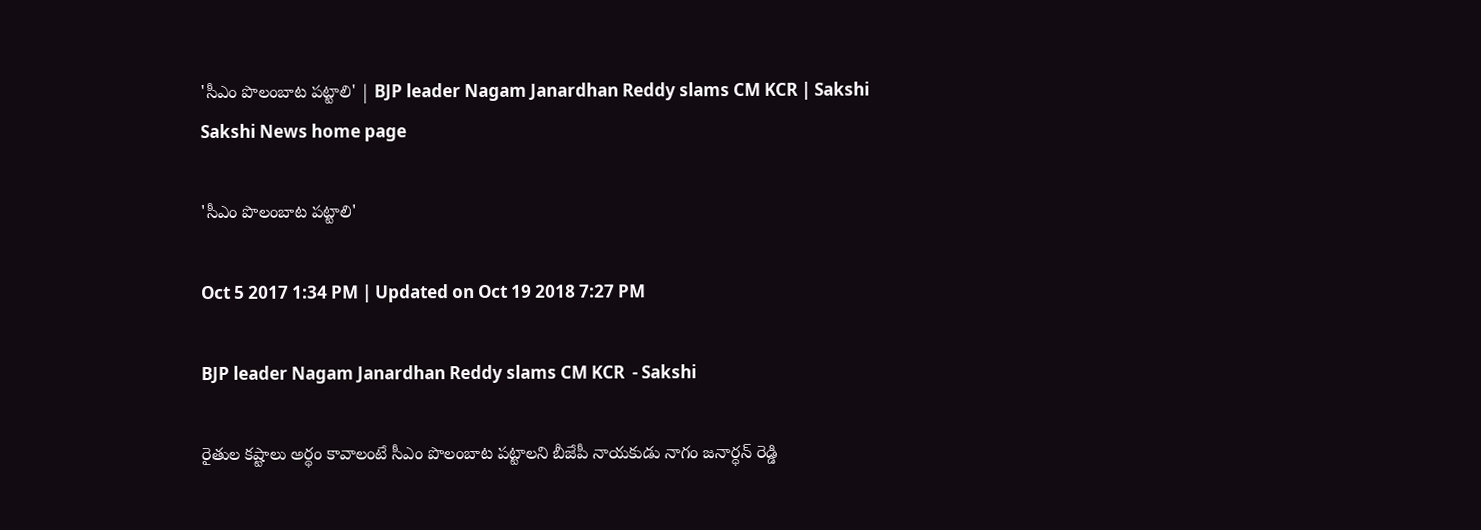'సీఎం పొలంబాట పట్టాలి' | BJP leader Nagam Janardhan Reddy slams CM KCR | Sakshi
Sakshi News home page

'సీఎం పొలంబాట పట్టాలి'

Oct 5 2017 1:34 PM | Updated on Oct 19 2018 7:27 PM

BJP leader Nagam Janardhan Reddy slams CM KCR  - Sakshi

రైతుల కష్టాలు అర్థం కావాలంటే సీఎం పొలంబాట పట్టాలని బీజేపీ నాయకుడు నాగం జనార్ధన్‌ రెడ్డి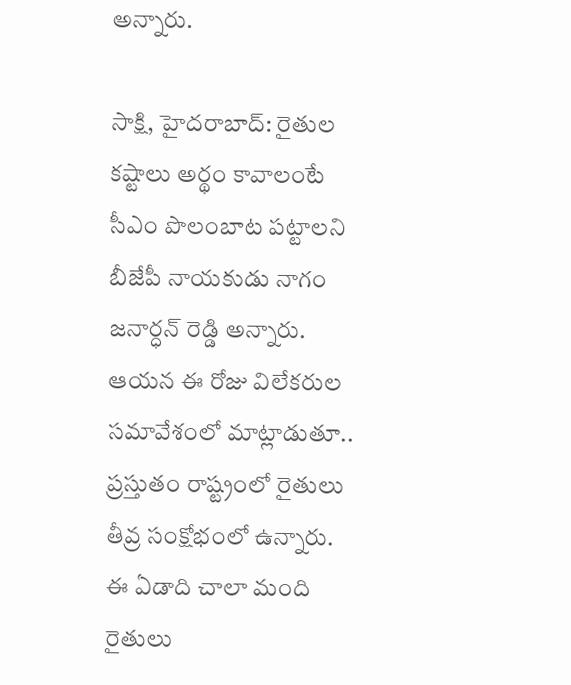అన్నారు.

సాక్షి, హైదరాబాద్‌: రైతుల కష్టాలు అర్థం కావాలంటే సీఎం పొలంబాట పట్టాలని బీజేపీ నాయకుడు నాగం జనార్ధన్‌ రెడ్డి అన్నారు. ఆయన ఈ రోజు విలేకరుల సమావేశంలో మాట్లాడుతూ.. ప్రస్తుతం రాష్ట్రంలో రైతులు తీవ్ర సంక్షోభంలో ఉన్నారు. ఈ ఏడాది చాలా మంది రైతులు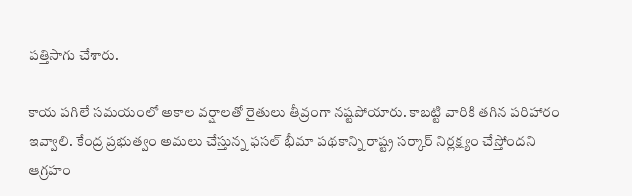పత్తిసాగు చేశారు.

కాయ పగిలే సమయంలో అకాల వర్షాలతో రైతులు తీవ్రంగా నష్టపోయారు. కాబట్టి వారికి తగిన పరిహారం ఇవ్వాలి. కేంద్ర ప్రభుత్వం అమలు చేస్తున్న ఫసల్‌ భీమా పథకాన్ని రాష్ట్ర సర్కార్‌ నిర్లక్ష్యం చేస్తోందని ఆగ్రహం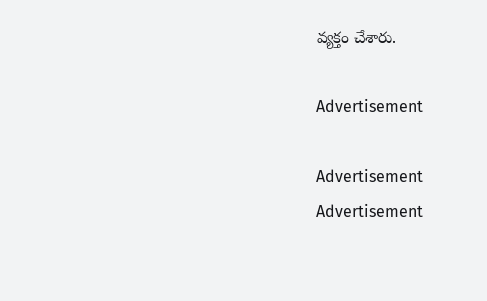వ్యక్తం చేశారు.

Advertisement

Advertisement
Advertisement